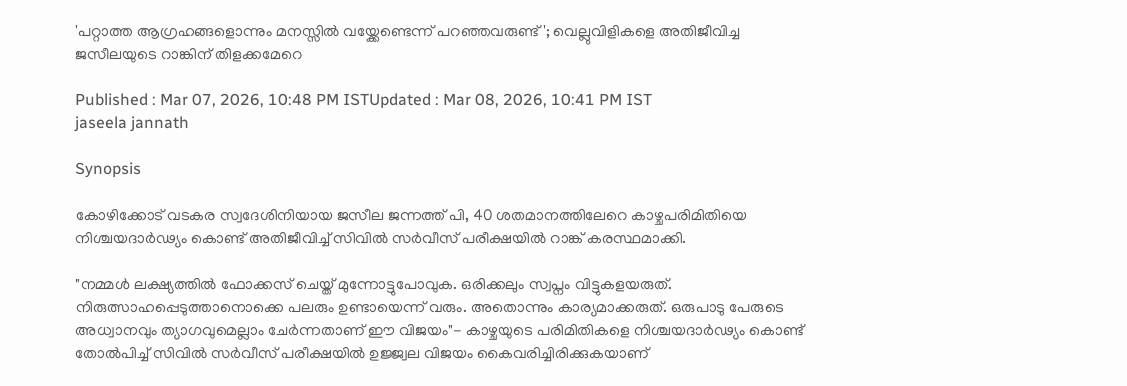'പറ്റാത്ത ആഗ്രഹങ്ങളൊന്നും മനസ്സിൽ വയ്ക്കേണ്ടെന്ന് പറഞ്ഞവരുണ്ട്'; വെല്ലുവിളികളെ അതിജീവിച്ച ജസീലയുടെ റാങ്കിന് തിളക്കമേറെ

Published : Mar 07, 2026, 10:48 PM ISTUpdated : Mar 08, 2026, 10:41 PM IST
jaseela jannath

Synopsis

കോഴിക്കോട് വടകര സ്വദേശിനിയായ ജസീല ജന്നത്ത് പി, 40 ശതമാനത്തിലേറെ കാഴ്ചപരിമിതിയെ നിശ്ചയദാർഢ്യം കൊണ്ട് അതിജീവിച്ച് സിവിൽ സർവീസ് പരീക്ഷയിൽ റാങ്ക് കരസ്ഥമാക്കി.

"നമ്മൾ ലക്ഷ്യത്തിൽ ഫോക്കസ് ചെയ്ത് മുന്നോട്ടുപോവുക. ഒരിക്കലും സ്വപ്നം വിട്ടുകളയരുത്. നിരുത്സാഹപ്പെടുത്താനൊക്കെ പലരും ഉണ്ടായെന്ന് വരും. അതൊന്നും കാര്യമാക്കരുത്. ഒരുപാടു പേരുടെ അധ്വാനവും ത്യാഗവുമെല്ലാം ചേർന്നതാണ് ഈ വിജയം"- കാഴ്ചയുടെ പരിമിതികളെ നിശ്ചയദാർഢ്യം കൊണ്ട് തോൽപിച്ച് സിവിൽ സർവീസ് പരീക്ഷയിൽ ഉജ്ജ്വല വിജയം കൈവരിച്ചിരിക്കുകയാണ്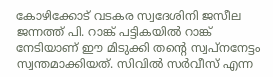കോഴിക്കോട് വടകര സ്വദേശിനി ജസീല ജന്നത്ത് പി. റാങ്ക് പട്ടികയിൽ റാങ്ക് നേടിയാണ് ഈ മിടുക്കി തന്റെ സ്വപ്നനേട്ടം സ്വന്തമാക്കിയത്. സിവിൽ സർവീസ് എന്ന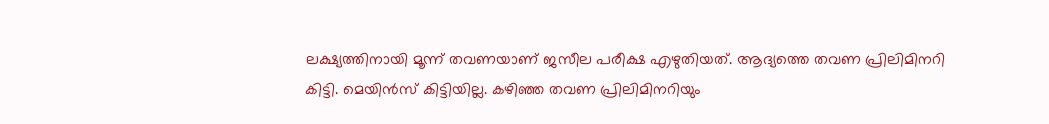ലക്ഷ്യത്തിനായി മൂന്ന് തവണയാണ് ജസീല പരീക്ഷ എഴുതിയത്. ആദ്യത്തെ തവണ പ്രിലിമിനറി കിട്ടി. മെയിൻസ് കിട്ടിയില്ല. കഴിഞ്ഞ തവണ പ്രിലിമിനറിയും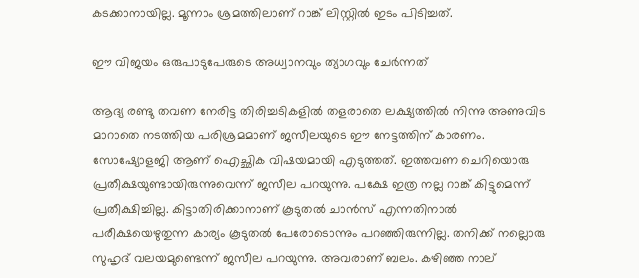കടക്കാനായില്ല. മൂന്നാം ശ്രമത്തിലാണ് റാങ്ക് ലിസ്റ്റിൽ ഇടം പിടിച്ചത്.

ഈ വിജയം ഒരുപാടുപേരുടെ അധ്വാനവും ത്യാഗവും ചേർന്നത്

ആദ്യ രണ്ടു തവണ നേരിട്ട തിരിച്ചടികളിൽ തളരാതെ ലക്ഷ്യത്തിൽ നിന്നു അണുവിട മാറാതെ നടത്തിയ പരിശ്രമമാണ് ജസീലയുടെ ഈ നേട്ടത്തിന് കാരണം. സോഷ്യോളജി ആണ് ഐച്ഛിക വിഷയമായി എടുത്തത്. ഇത്തവണ ചെറിയൊരു പ്രതീക്ഷയുണ്ടായിരുന്നുവെന്ന് ജസീല പറയുന്നു. പക്ഷേ ഇത്ര നല്ല റാങ്ക് കിട്ടുമെന്ന് പ്രതീക്ഷിച്ചില്ല. കിട്ടാതിരിക്കാനാണ് കൂടുതൽ ചാൻസ് എന്നതിനാൽ പരീക്ഷയെഴുതുന്ന കാര്യം കൂടുതൽ പേരോടൊന്നും പറഞ്ഞിരുന്നില്ല. തനിക്ക് നല്ലൊരു സുഹൃദ് വലയമുണ്ടെന്ന് ജസീല പറയുന്നു. അവരാണ് ബലം. കഴിഞ്ഞ നാല്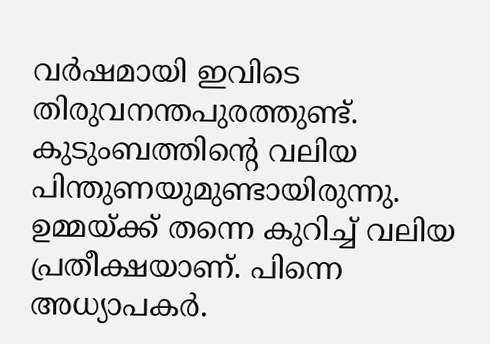വർഷമായി ഇവിടെ തിരുവനന്തപുരത്തുണ്ട്. കുടുംബത്തിന്‍റെ വലിയ പിന്തുണയുമുണ്ടായിരുന്നു. ഉമ്മയ്ക്ക് തന്നെ കുറിച്ച് വലിയ പ്രതീക്ഷയാണ്. പിന്നെ അധ്യാപകർ.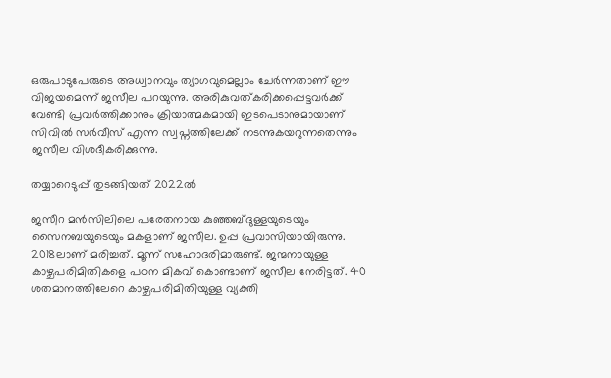ഒരുപാടുപേരുടെ അധ്വാനവും ത്യാഗവുമെല്ലാം ചേർന്നതാണ് ഈ വിജയമെന്ന് ജസീല പറയുന്നു. അരികുവത്കരിക്കപ്പെട്ടവർക്ക് വേണ്ടി പ്രവർത്തിക്കാനും ക്രിയാത്മകമായി ഇടപെടാനുമായാണ് സിവിൽ സർവീസ് എന്ന സ്വപ്നത്തിലേക്ക് നടന്നുകയറുന്നതെന്നും ജസീല വിശദീകരിക്കുന്നു.

തയ്യാറെടുപ്പ് തുടങ്ങിയത് 2022ൽ

ജസീറ മൻസിലിലെ പരേതനായ കുഞ്ഞബ്ദുള്ളയുടെയും സൈനബയുടെയും മകളാണ് ജസീല. ഉപ്പ പ്രവാസിയായിരുന്നു. 2018ലാണ് മരിച്ചത്. മൂന്ന് സഹോദരിമാരുണ്ട്. ജന്മനായുള്ള കാഴ്ചപരിമിതികളെ പഠന മികവ് കൊണ്ടാണ് ജസീല നേരിട്ടത്. 40 ശതമാനത്തിലേറെ കാഴ്ചപരിമിതിയുള്ള വ്യക്തി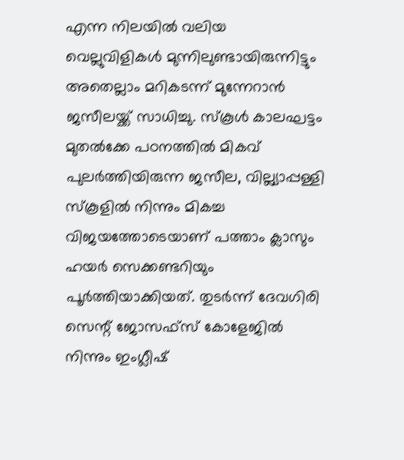എന്ന നിലയിൽ വലിയ വെല്ലുവിളികൾ മുന്നിലുണ്ടായിരുന്നിട്ടും അതെല്ലാം മറികടന്ന് മുന്നേറാൻ ജസീലയ്ക്ക് സാധിച്ചു. സ്‌കൂൾ കാലഘട്ടം മുതൽക്കേ പഠനത്തിൽ മികവ് പുലർത്തിയിരുന്ന ജസീല, വില്ല്യാപ്പള്ളി സ്കൂളിൽ നിന്നും മികച്ച വിജയത്തോടെയാണ് പത്താം ക്ലാസും ഹയർ സെക്കണ്ടറിയും പൂർത്തിയാക്കിയത്. തുടർന്ന് ദേവഗിരി സെന്റ് ജോസഫ്സ് കോളേജിൽ നിന്നും ഇംഗ്ലീഷ്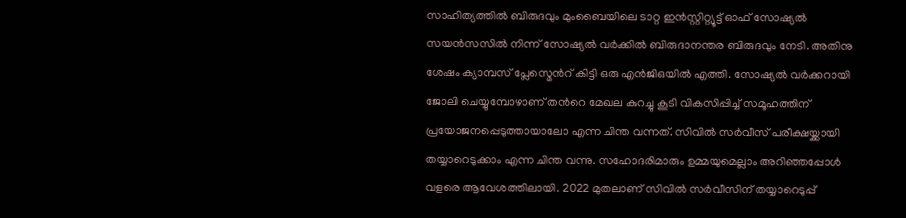സാഹിത്യത്തിൽ ബിരുദവും മുംബൈയിലെ ടാറ്റ ഇൻസ്റ്റിറ്റ്യൂട്ട് ഓഫ് സോഷ്യൽ സയൻസസിൽ നിന്ന് സോഷ്യൽ വർക്കിൽ ബിരുദാനന്തര ബിരുദവും നേടി. അതിനു ശേഷം ക്യാമ്പസ് പ്ലേസ്മെന്‍റ് കിട്ടി ഒരു എൻജിഒയിൽ എത്തി. സോഷ്യൽ വർക്കറായി ജോലി ചെയ്യുമ്പോഴാണ് തന്‍റെ മേഖല കുറച്ചു കൂടി വികസിപ്പിച്ച് സമൂഹത്തിന് പ്രയോജനപ്പെടുത്തായാലോ എന്ന ചിന്ത വന്നത്. സിവിൽ സർവീസ് പരീക്ഷയ്ക്കായി തയ്യാറെടുക്കാം എന്ന ചിന്ത വന്നു. സഹോദരിമാരും ഉമ്മയുമെല്ലാം അറിഞ്ഞപ്പോൾ വളരെ ആവേശത്തിലായി. 2022 മുതലാണ് സിവിൽ സർവീസിന് തയ്യാറെടുപ്പ്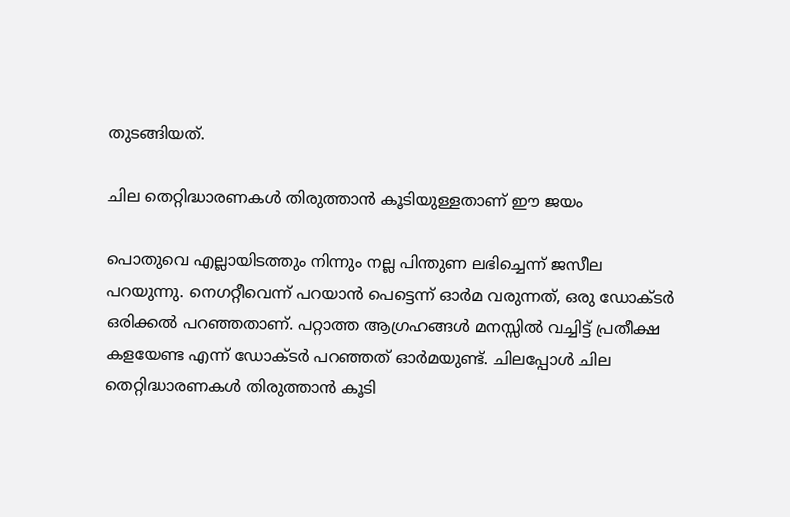തുടങ്ങിയത്.

ചില തെറ്റിദ്ധാരണകൾ തിരുത്താൻ കൂടിയുള്ളതാണ് ഈ ജയം

പൊതുവെ എല്ലായിടത്തും നിന്നും നല്ല പിന്തുണ ലഭിച്ചെന്ന് ജസീല പറയുന്നു. നെഗറ്റീവെന്ന് പറയാൻ പെട്ടെന്ന് ഓർമ വരുന്നത്, ഒരു ഡോക്ടർ ഒരിക്കൽ പറഞ്ഞതാണ്. പറ്റാത്ത ആഗ്രഹങ്ങൾ മനസ്സിൽ വച്ചിട്ട് പ്രതീക്ഷ കളയേണ്ട എന്ന് ഡോക്ടർ പറഞ്ഞത് ഓർമയുണ്ട്. ചിലപ്പോൾ ചില തെറ്റിദ്ധാരണകൾ തിരുത്താൻ കൂടി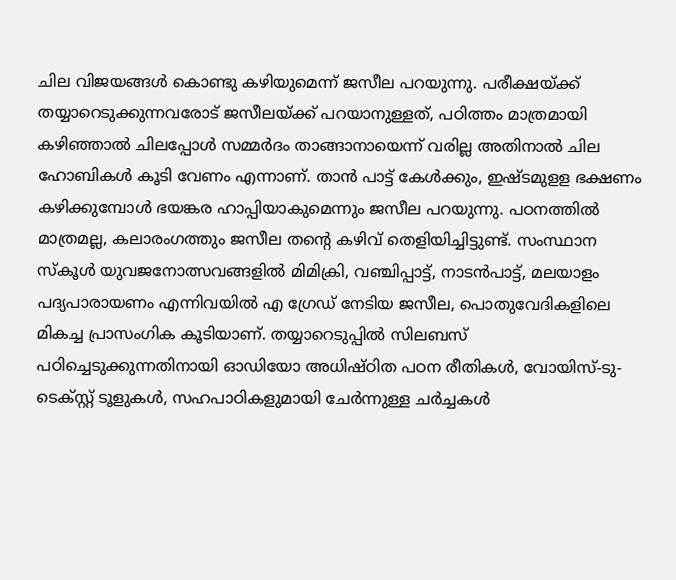ചില വിജയങ്ങൾ കൊണ്ടു കഴിയുമെന്ന് ജസീല പറയുന്നു. പരീക്ഷയ്ക്ക് തയ്യാറെടുക്കുന്നവരോട് ജസീലയ്ക്ക് പറയാനുള്ളത്, പഠിത്തം മാത്രമായി കഴിഞ്ഞാൽ ചിലപ്പോൾ സമ്മർദം താങ്ങാനായെന്ന് വരില്ല അതിനാൽ ചില ഹോബികൾ കൂടി വേണം എന്നാണ്. താൻ പാട്ട് കേൾക്കും, ഇഷ്ടമുളള ഭക്ഷണം കഴിക്കുമ്പോൾ ഭയങ്കര ഹാപ്പിയാകുമെന്നും ജസീല പറയുന്നു. പഠനത്തിൽ മാത്രമല്ല, കലാരംഗത്തും ജസീല തന്റെ കഴിവ് തെളിയിച്ചിട്ടുണ്ട്. സംസ്ഥാന സ്കൂൾ യുവജനോത്സവങ്ങളിൽ മിമിക്രി, വഞ്ചിപ്പാട്ട്, നാടൻപാട്ട്, മലയാളം പദ്യപാരായണം എന്നിവയിൽ എ ഗ്രേഡ് നേടിയ ജസീല, പൊതുവേദികളിലെ മികച്ച പ്രാസംഗിക കൂടിയാണ്. തയ്യാറെടുപ്പിൽ സിലബസ് പഠിച്ചെടുക്കുന്നതിനായി ഓഡിയോ അധിഷ്ഠിത പഠന രീതികൾ, വോയിസ്-ടു-ടെക്സ്റ്റ് ടൂളുകൾ, സഹപാഠികളുമായി ചേർന്നുള്ള ചർച്ചകൾ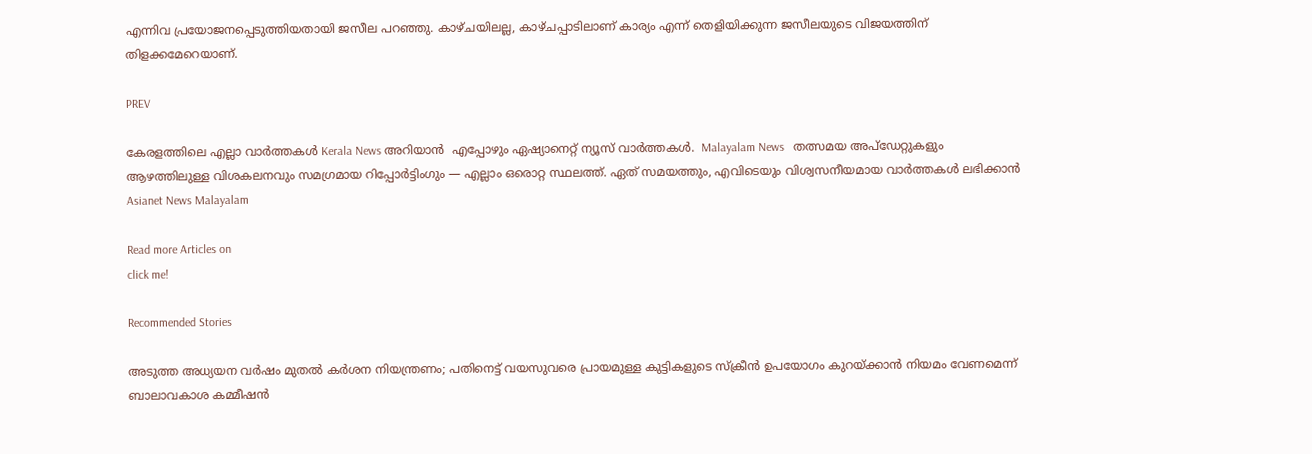എന്നിവ പ്രയോജനപ്പെടുത്തിയതായി ജസീല പറഞ്ഞു. കാഴ്ചയിലല്ല, കാഴ്ചപ്പാടിലാണ് കാര്യം എന്ന് തെളിയിക്കുന്ന ജസീലയുടെ വിജയത്തിന് തിളക്കമേറെയാണ്.

PREV

കേരളത്തിലെ എല്ലാ വാർത്തകൾ Kerala News അറിയാൻ  എപ്പോഴും ഏഷ്യാനെറ്റ് ന്യൂസ് വാർത്തകൾ.  Malayalam News   തത്സമയ അപ്‌ഡേറ്റുകളും ആഴത്തിലുള്ള വിശകലനവും സമഗ്രമായ റിപ്പോർട്ടിംഗും — എല്ലാം ഒരൊറ്റ സ്ഥലത്ത്. ഏത് സമയത്തും, എവിടെയും വിശ്വസനീയമായ വാർത്തകൾ ലഭിക്കാൻ Asianet News Malayalam

Read more Articles on
click me!

Recommended Stories

അടുത്ത അധ്യയന വർഷം മുതൽ കർശന നിയന്ത്രണം; പതിനെട്ട് വയസുവരെ പ്രായമുള്ള കുട്ടികളുടെ സ്ക്രീൻ ഉപയോഗം കുറയ്ക്കാൻ നിയമം വേണമെന്ന് ബാലാവകാശ കമ്മീഷൻ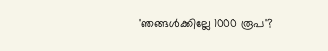'ഞങ്ങൾക്കില്ലേ 1000 രൂപ'?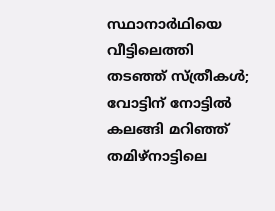സ്ഥാനാർഥിയെ വീട്ടിലെത്തി തടഞ്ഞ് സ്ത്രീകൾ; വോട്ടിന് നോട്ടിൽ കലങ്ങി മറിഞ്ഞ് തമിഴ്നാട്ടിലെ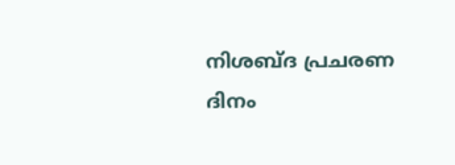നിശബ്ദ പ്രചരണ ദിനം